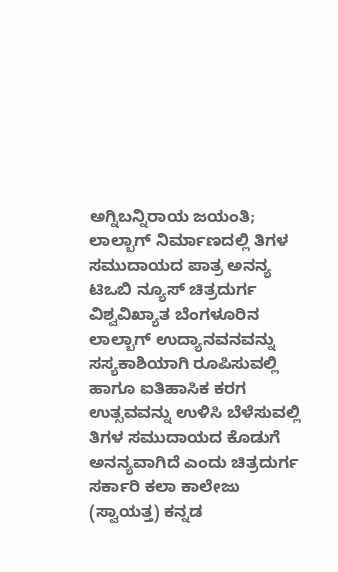ಅಗ್ನಿಬನ್ನಿರಾಯ ಜಯಂತಿ; ಲಾಲ್ಬಾಗ್ ನಿರ್ಮಾಣದಲ್ಲಿ ತಿಗಳ ಸಮುದಾಯದ ಪಾತ್ರ ಅನನ್ಯ
ಟಿಒಬಿ ನ್ಯೂಸ್ ಚಿತ್ರದುರ್ಗ
ವಿಶ್ವವಿಖ್ಯಾತ ಬೆಂಗಳೂರಿನ ಲಾಲ್ಬಾಗ್ ಉದ್ಯಾನವನವನ್ನು ಸಸ್ಯಕಾಶಿಯಾಗಿ ರೂಪಿಸುವಲ್ಲಿ ಹಾಗೂ ಐತಿಹಾಸಿಕ ಕರಗ ಉತ್ಸವವನ್ನು ಉಳಿಸಿ ಬೆಳೆಸುವಲ್ಲಿ ತಿಗಳ ಸಮುದಾಯದ ಕೊಡುಗೆ ಅನನ್ಯವಾಗಿದೆ ಎಂದು ಚಿತ್ರದುರ್ಗ ಸರ್ಕಾರಿ ಕಲಾ ಕಾಲೇಜು (ಸ್ವಾಯತ್ತ) ಕನ್ನಡ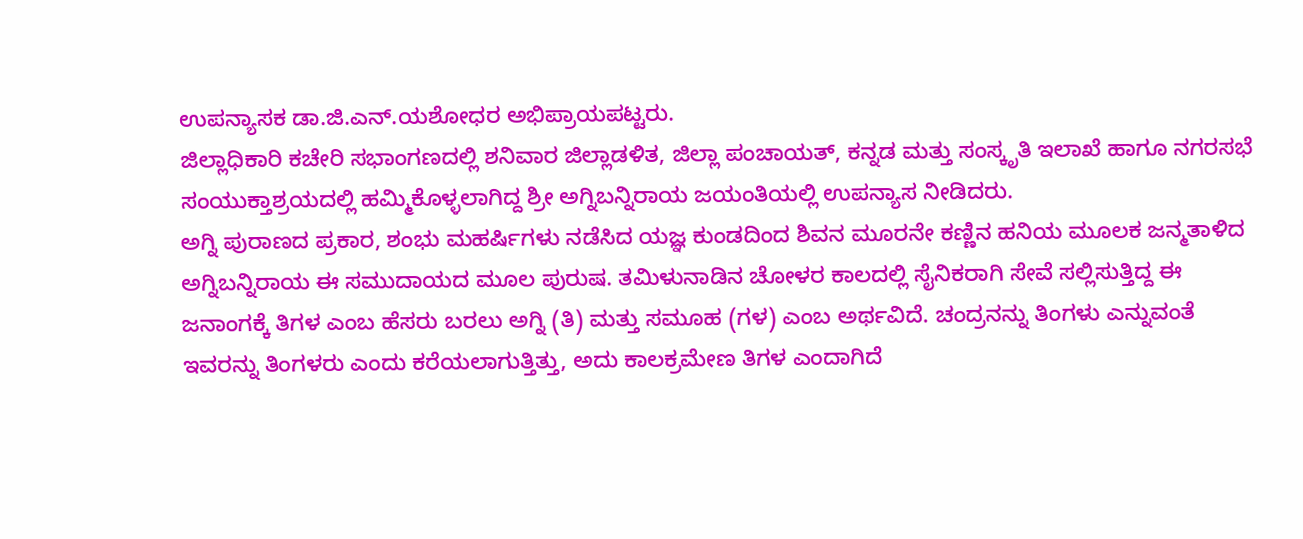ಉಪನ್ಯಾಸಕ ಡಾ.ಜಿ.ಎನ್.ಯಶೋಧರ ಅಭಿಪ್ರಾಯಪಟ್ಟರು.
ಜಿಲ್ಲಾಧಿಕಾರಿ ಕಚೇರಿ ಸಭಾಂಗಣದಲ್ಲಿ ಶನಿವಾರ ಜಿಲ್ಲಾಡಳಿತ, ಜಿಲ್ಲಾ ಪಂಚಾಯತ್, ಕನ್ನಡ ಮತ್ತು ಸಂಸ್ಕೃತಿ ಇಲಾಖೆ ಹಾಗೂ ನಗರಸಭೆ ಸಂಯುಕ್ತಾಶ್ರಯದಲ್ಲಿ ಹಮ್ಮಿಕೊಳ್ಳಲಾಗಿದ್ದ ಶ್ರೀ ಅಗ್ನಿಬನ್ನಿರಾಯ ಜಯಂತಿಯಲ್ಲಿ ಉಪನ್ಯಾಸ ನೀಡಿದರು.
ಅಗ್ನಿ ಪುರಾಣದ ಪ್ರಕಾರ, ಶಂಭು ಮಹರ್ಷಿಗಳು ನಡೆಸಿದ ಯಜ್ಞ ಕುಂಡದಿಂದ ಶಿವನ ಮೂರನೇ ಕಣ್ಣಿನ ಹನಿಯ ಮೂಲಕ ಜನ್ಮತಾಳಿದ ಅಗ್ನಿಬನ್ನಿರಾಯ ಈ ಸಮುದಾಯದ ಮೂಲ ಪುರುಷ. ತಮಿಳುನಾಡಿನ ಚೋಳರ ಕಾಲದಲ್ಲಿ ಸೈನಿಕರಾಗಿ ಸೇವೆ ಸಲ್ಲಿಸುತ್ತಿದ್ದ ಈ ಜನಾಂಗಕ್ಕೆ ತಿಗಳ ಎಂಬ ಹೆಸರು ಬರಲು ಅಗ್ನಿ (ತಿ) ಮತ್ತು ಸಮೂಹ (ಗಳ) ಎಂಬ ಅರ್ಥವಿದೆ. ಚಂದ್ರನನ್ನು ತಿಂಗಳು ಎನ್ನುವಂತೆ ಇವರನ್ನು ತಿಂಗಳರು ಎಂದು ಕರೆಯಲಾಗುತ್ತಿತ್ತು, ಅದು ಕಾಲಕ್ರಮೇಣ ತಿಗಳ ಎಂದಾಗಿದೆ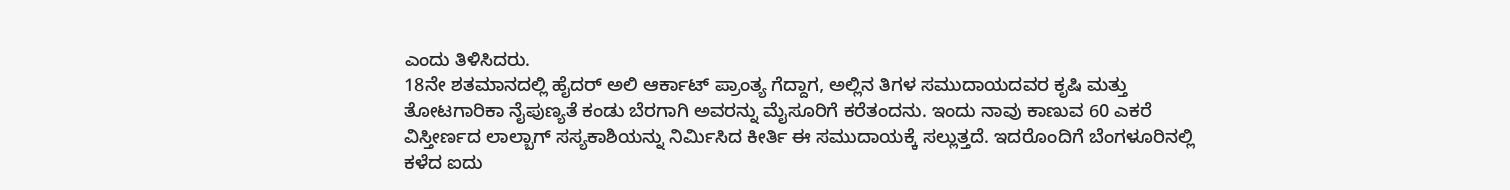ಎಂದು ತಿಳಿಸಿದರು.
18ನೇ ಶತಮಾನದಲ್ಲಿ ಹೈದರ್ ಅಲಿ ಆರ್ಕಾಟ್ ಪ್ರಾಂತ್ಯ ಗೆದ್ದಾಗ, ಅಲ್ಲಿನ ತಿಗಳ ಸಮುದಾಯದವರ ಕೃಷಿ ಮತ್ತು ತೋಟಗಾರಿಕಾ ನೈಪುಣ್ಯತೆ ಕಂಡು ಬೆರಗಾಗಿ ಅವರನ್ನು ಮೈಸೂರಿಗೆ ಕರೆತಂದನು. ಇಂದು ನಾವು ಕಾಣುವ 60 ಎಕರೆ ವಿಸ್ತೀರ್ಣದ ಲಾಲ್ಬಾಗ್ ಸಸ್ಯಕಾಶಿಯನ್ನು ನಿರ್ಮಿಸಿದ ಕೀರ್ತಿ ಈ ಸಮುದಾಯಕ್ಕೆ ಸಲ್ಲುತ್ತದೆ. ಇದರೊಂದಿಗೆ ಬೆಂಗಳೂರಿನಲ್ಲಿ ಕಳೆದ ಐದು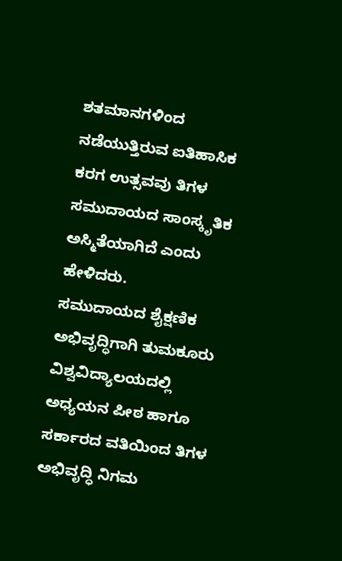ಶತಮಾನಗಳಿಂದ ನಡೆಯುತ್ತಿರುವ ಐತಿಹಾಸಿಕ ಕರಗ ಉತ್ಸವವು ತಿಗಳ ಸಮುದಾಯದ ಸಾಂಸ್ಕೃತಿಕ ಅಸ್ಮಿತೆಯಾಗಿದೆ ಎಂದು ಹೇಳಿದರು.
ಸಮುದಾಯದ ಶೈಕ್ಷಣಿಕ ಅಭಿವೃದ್ಧಿಗಾಗಿ ತುಮಕೂರು ವಿಶ್ವವಿದ್ಯಾಲಯದಲ್ಲಿ ಅಧ್ಯಯನ ಪೀಠ ಹಾಗೂ ಸರ್ಕಾರದ ವತಿಯಿಂದ ತಿಗಳ ಅಭಿವೃದ್ಧಿ ನಿಗಮ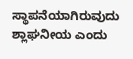ಸ್ಥಾಪನೆಯಾಗಿರುವುದು ಶ್ಲಾಘನೀಯ ಎಂದು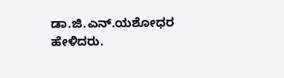ಡಾ.ಜಿ.ಎನ್.ಯಶೋಧರ ಹೇಳಿದರು.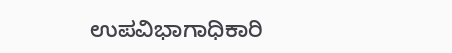ಉಪವಿಭಾಗಾಧಿಕಾರಿ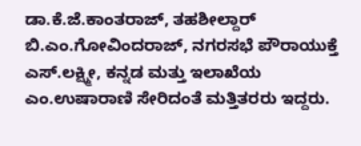ಡಾ.ಕೆ.ಜೆ.ಕಾಂತರಾಜ್, ತಹಶೀಲ್ದಾರ್ ಬಿ.ಎಂ.ಗೋವಿಂದರಾಜ್, ನಗರಸಭೆ ಪೌರಾಯುಕ್ತೆ ಎಸ್.ಲಕ್ಷ್ಮೀ, ಕನ್ನಡ ಮತ್ತು ಇಲಾಖೆಯ ಎಂ.ಉಷಾರಾಣಿ ಸೇರಿದಂತೆ ಮತ್ತಿತರರು ಇದ್ದರು.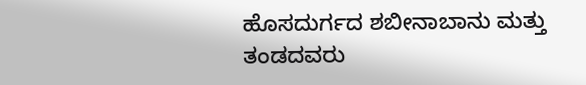ಹೊಸದುರ್ಗದ ಶಬೀನಾಬಾನು ಮತ್ತು ತಂಡದವರು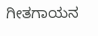ಗೀತಗಾಯನ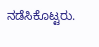ನಡೆಸಿಕೊಟ್ಟರು.